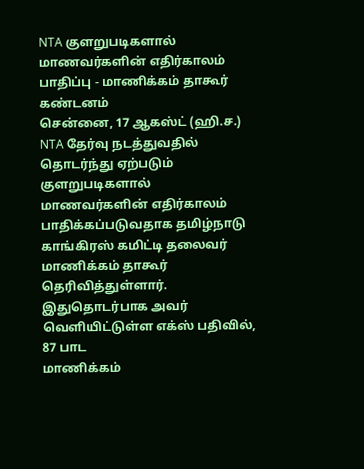NTA குளறுபடிகளால் மாணவர்களின் எதிர்காலம் பாதிப்பு - மாணிக்கம் தாகூர் கண்டனம்
சென்னை, 17 ஆகஸ்ட் (ஹி.ச.) NTA தேர்வு நடத்துவதில் தொடர்ந்து ஏற்படும் குளறுபடிகளால் மாணவர்களின் எதிர்காலம் பாதிக்கப்படுவதாக தமிழ்நாடு காங்கிரஸ் கமிட்டி தலைவர் மாணிக்கம் தாகூர் தெரிவித்துள்ளார். இதுதொடர்பாக அவர் வெளியிட்டுள்ள எக்ஸ் பதிவில், 87 பாட
மாணிக்கம்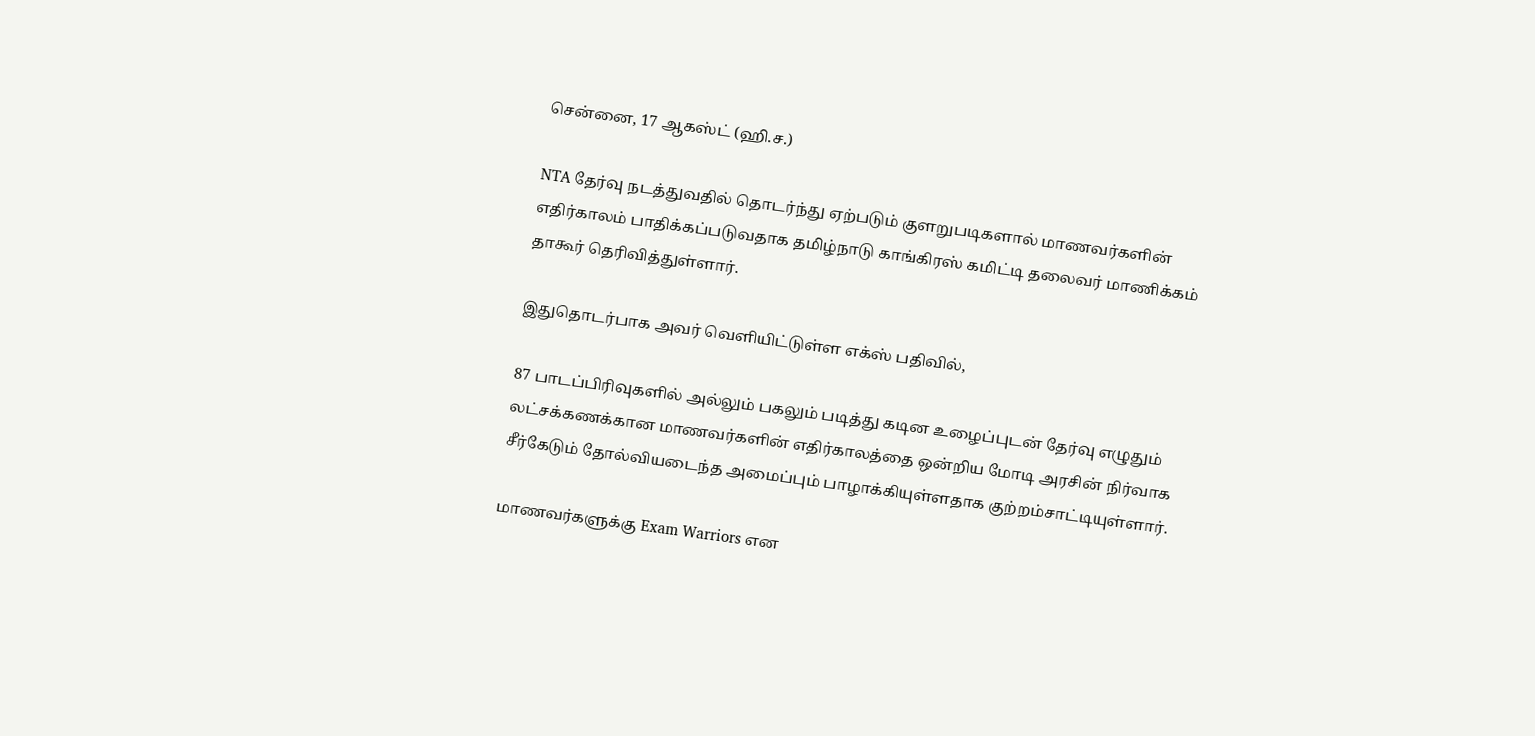சென்னை, 17 ஆகஸ்ட் (ஹி.ச.)

NTA தேர்வு நடத்துவதில் தொடர்ந்து ஏற்படும் குளறுபடிகளால் மாணவர்களின் எதிர்காலம் பாதிக்கப்படுவதாக தமிழ்நாடு காங்கிரஸ் கமிட்டி தலைவர் மாணிக்கம் தாகூர் தெரிவித்துள்ளார்.

இதுதொடர்பாக அவர் வெளியிட்டுள்ள எக்ஸ் பதிவில்,

87 பாடப்பிரிவுகளில் அல்லும் பகலும் படித்து கடின உழைப்புடன் தேர்வு எழுதும் லட்சக்கணக்கான மாணவர்களின் எதிர்காலத்தை ஒன்றிய மோடி அரசின் நிர்வாக சீர்கேடும் தோல்வியடைந்த அமைப்பும் பாழாக்கியுள்ளதாக குற்றம்சாட்டியுள்ளார்.

மாணவர்களுக்கு Exam Warriors என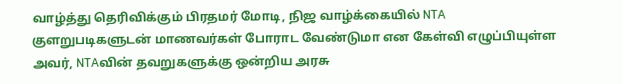வாழ்த்து தெரிவிக்கும் பிரதமர் மோடி, நிஜ வாழ்க்கையில் NTA குளறுபடிகளுடன் மாணவர்கள் போராட வேண்டுமா என கேள்வி எழுப்பியுள்ள அவர், NTAவின் தவறுகளுக்கு ஒன்றிய அரசு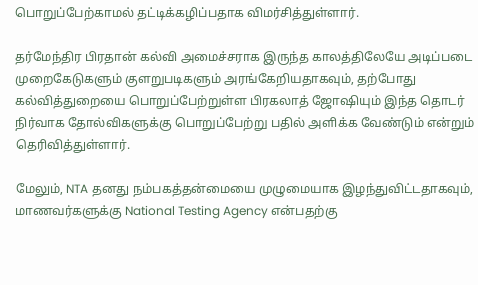பொறுப்பேற்காமல் தட்டிக்கழிப்பதாக விமர்சித்துள்ளார்.

தர்மேந்திர பிரதான் கல்வி அமைச்சராக இருந்த காலத்திலேயே அடிப்படை முறைகேடுகளும் குளறுபடிகளும் அரங்கேறியதாகவும், தற்போது கல்வித்துறையை பொறுப்பேற்றுள்ள பிரகலாத் ஜோஷியும் இந்த தொடர் நிர்வாக தோல்விகளுக்கு பொறுப்பேற்று பதில் அளிக்க வேண்டும் என்றும் தெரிவித்துள்ளார்.

மேலும், NTA தனது நம்பகத்தன்மையை முழுமையாக இழந்துவிட்டதாகவும், மாணவர்களுக்கு National Testing Agency என்பதற்கு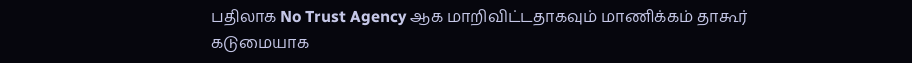பதிலாக No Trust Agency ஆக மாறிவிட்டதாகவும் மாணிக்கம் தாகூர் கடுமையாக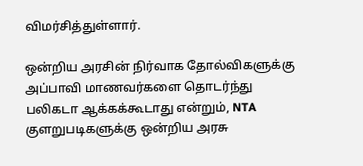விமர்சித்துள்ளார்.

ஒன்றிய அரசின் நிர்வாக தோல்விகளுக்கு அப்பாவி மாணவர்களை தொடர்ந்து பலிகடா ஆக்கக்கூடாது என்றும், NTA குளறுபடிகளுக்கு ஒன்றிய அரசு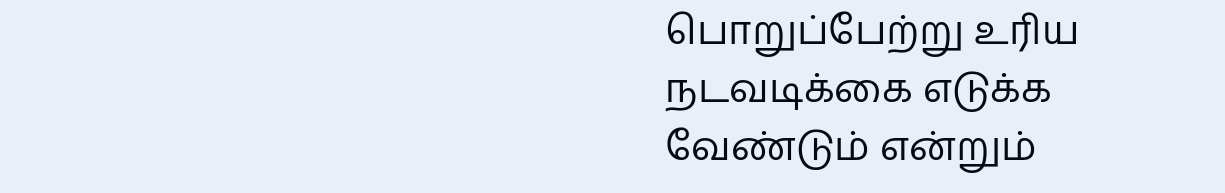பொறுப்பேற்று உரிய நடவடிக்கை எடுக்க வேண்டும் என்றும்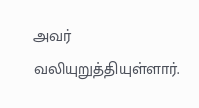அவர் வலியுறுத்தியுள்ளார்.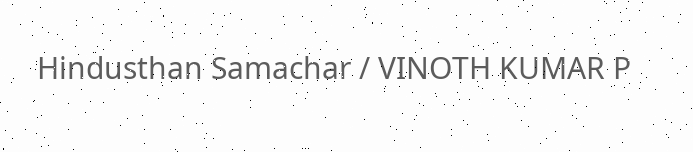Hindusthan Samachar / VINOTH KUMAR P